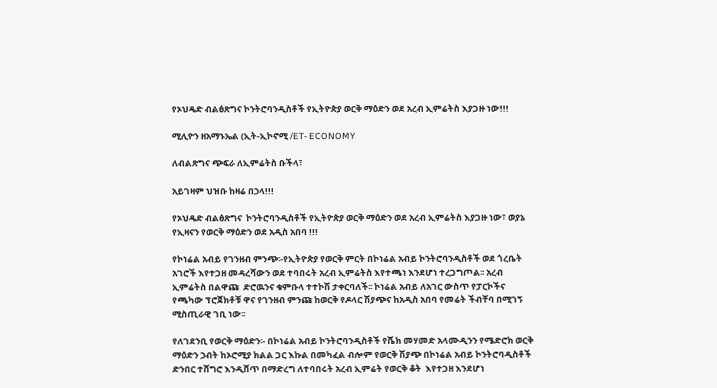የኦህዴድ ብልፅጽግና ኮንትሮባንዲስቶች የኢትዮጵያ ወርቅ ማዕድን ወደ አረብ ኢምሬትስ እያጋዙ ነው!!!

ሚሊዮን ዘአማኑኤል (ኢት-ኢኮኖሚ /ET- ECONOMY

ለብልጽግና ጭፍራ ለኢምሬትስ ቡችላ፣

አይገዛም ህዝቡ ከዛሬ በኃላ!!!

የኦህዴድ ብልፅጽግና  ኮንትሮባንዲስቶች የኢትዮጵያ ወርቅ ማዕድን ወደ አረብ ኢምሬትስ እያጋዙ ነው፣ ወያኔ የኢዛናን የወርቅ ማዕድን ወደ አዲስ አበባ !!!

የኮነሬል አብይ የገንዘብ ምንጭ፡-የኢትዮጵያ የወርቅ ምርት በኮነሬል አብይ ኮንትሮባንዲስቶች ወደ ጎረቤት አገሮች እየተጋዘ መዳረሻውን ወደ ተባበሩት አረብ ኢምሬትስ እየተጫነ እንደሆነ ተረጋግጦል፡፡ አረብ ኢምሬትስ በልዋጩ  ድሮዉንና ቁምቡላ ተተኮሽ ታቀርባለች፡፡ ኮነሬል አብይ ለአገር ውስጥ የፓርኮችና የጫካው ፕሮጀክቶቹ ዋና የገንዘብ ምንጩ ከወርቅ የዶላር ሽያጭና ከአዲስ አበባ የመሬት ችብቸባ በሚገኝ ሚስጢራዊ ገቢ ነው፡፡

የለገደንቢ የወርቅ ማዕድን፡- በኮነሬል አብይ ኮንትሮባንዲስቶች የሼክ መሃመድ አላሙዲንን የሜድሮክ ወርቅ ማዕድን ኃብት ከኦሮሚያ ክልል ጋር እኩል በመካፈል ብሎም የወርቅ ሽያጭ በኮነሬል አብይ ኮንትሮባዲስቶች  ድንበር ተሸግሮ እንዲሸጥ በማድረግ ለተባበሩት አረብ ኢምሬት የወርቅ ቆት  እየተጋዘ እንደሆነ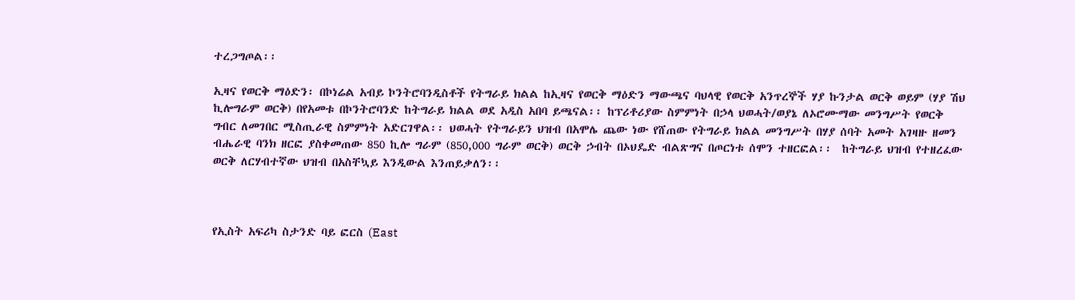ተረጋግጦል፡፡

ኢዛና የወርቅ ማዕድን፡ በኮነሬል አብይ ኮንትሮባንዲስቶች የትግራይ ክልል ከኢዛና የወርቅ ማዕድን ማውጫና ባህላዊ የወርቅ አንጥረኞች ሃያ ኩንታል ወርቅ ወይም (ሃያ ሽህ ኪሎግራም ወርቅ) በየአመቱ በኮንትሮባንድ ከትግራይ ክልል ወደ አዲስ አበባ ይጫናል፡፡ ከፕሪቶሪያው ስምምነት በኃላ ህወሓት/ወያኔ ለኦሮሙማው መንግሥት የወርቅ ግብር ለመገበር ሚስጢራዊ ስምምነት አድርገዋል፡፡ ህወሓት የትግራይን ህዝብ በአሞሌ ጨው ነው የሸጠው የትግራይ ክልል መንግሥት በሃያ ሰባት አመት አገዛዙ ዘመን ብሔራዊ ባንክ ዘርፎ ያስቀመጠው 850 ኪሎ ግራም (850,000 ግራም ወርቅ) ወርቅ ኃብት በኦህዴድ ብልጽግና በጦርነቱ ሰሞን ተዘርፎል፡፡  ከትግራይ ህዝብ የተዘረፈው ወርቅ ለርሃብተኛው ህዝብ በአስቸኳይ እንዲውል እንጠይቃለን፡፡



የኢስት አፍሪካ ስታንድ ባይ ፎርስ (East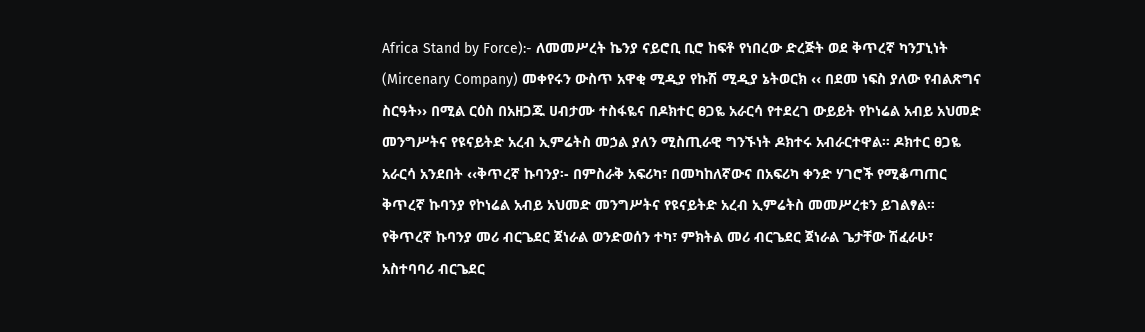Africa Stand by Force):- ለመመሥረት ኬንያ ናይሮቢ ቢሮ ከፍቶ የነበረው ድረጅት ወደ ቅጥረኛ ካንፓኒነት (Mircenary Company) መቀየሩን ውስጥ አዋቂ ሚዲያ የኩሽ ሚዲያ ኔትወርክ ‹‹ በደመ ነፍስ ያለው የብልጽግና ስርዓት›› በሚል ርዕስ በአዘጋጁ ሀብታሙ ተስፋዬና በዶክተር ፀጋዬ አራርሳ የተደረገ ውይይት የኮነሬል አብይ አህመድ መንግሥትና የዩናይትድ አረብ ኢምሬትስ መኃል ያለን ሚስጢራዊ ግንኙነት ዶክተሩ አብራርተዋል፡፡ ዶክተር ፀጋዬ አራርሳ አንደበት ‹‹ቅጥረኛ ኩባንያ፡- በምስራቅ አፍሪካ፣ በመካከለኛውና በአፍሪካ ቀንድ ሃገሮች የሚቆጣጠር ቅጥረኛ ኩባንያ የኮነሬል አብይ አህመድ መንግሥትና የዩናይትድ አረብ ኢምሬትስ መመሥረቱን ይገልፃል፡፡ የቅጥረኛ ኩባንያ መሪ ብርጌደር ጀነራል ወንድወሰን ተካ፣ ምክትል መሪ ብርጌደር ጀነራል ጌታቸው ሽፈራሁ፣ አስተባባሪ ብርጌደር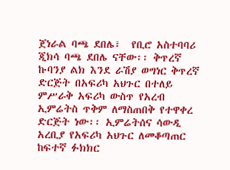ጀነራል ባጫ ደበሌ፣  የቢሮ አስተባባሪ ጂክሳ ባጫ ደበሌ ናቸው፡፡ ቅጥረኛ ኩባንያ ልክ እንደ ራሽያ ወግነር ቅጥረኛ ድርጅት በአፍሪካ አህጉር በተለይ ምሥራቅ አፍሪካ ውስጥ የአረብ ኢምሬትስ ጥቅም ለማስጠበቅ የተዋቀረ ድርጅት ነው፡፡ ኢምሬትሰና ሳውዲ አረቢያ የአፍሪካ አህጉር ለመቆጣጠር ከፍተኛ ፉክክር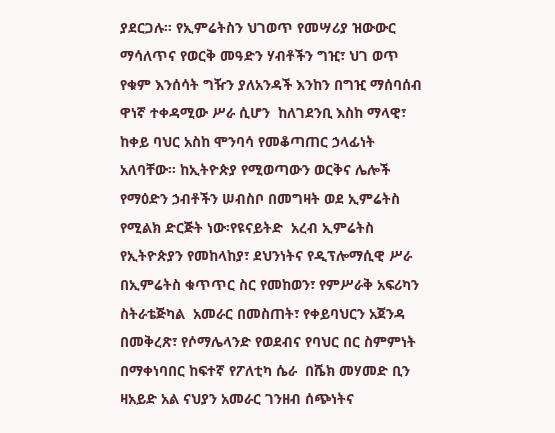ያደርጋሉ፡፡ የኢምሬትስን ህገወጥ የመሣሪያ ዝውውር ማሳለጥና የወርቅ መዓድን ሃብቶችን ግዢ፣ ህገ ወጥ የቁም እንሰሳት ግዥን ያለአንዳች እንከን በግዢ ማሰባሰብ ዋነኛ ተቀዳሚው ሥራ ሲሆን  ከለገደንቢ እስከ ማላዊ፣ ከቀይ ባህር አስከ ሞንባሳ የመቆጣጠር ኃላፊነት አለባቸው፡፡ ከኢትዮጵያ የሚወጣውን ወርቅና ሌሎች የማዕድን ኃብቶችን ሠብስቦ በመግዛት ወደ ኢምሬትስ የሚልክ ድርጅት ነው፡የዩናይትድ  አረብ ኢምሬትስ የኢትዮጵያን የመከላከያ፣ ደህንነትና የዲፕሎማሲዊ ሥራ በኢምሬትስ ቁጥጥር ስር የመከወን፣ የምሥራቅ አፍሪካን ስትራቴጅካል  አመራር በመስጠት፣ የቀይባህርን አጀንዳ በመቅረጽ፣ የሶማሌላንድ የወደብና የባህር በር ስምምነት በማቀነባበር ከፍተኛ የፖለቲካ ሴራ  በሼክ መሃመድ ቢን ዛአይድ አል ናህያን አመራር ገንዘብ ሰጭነትና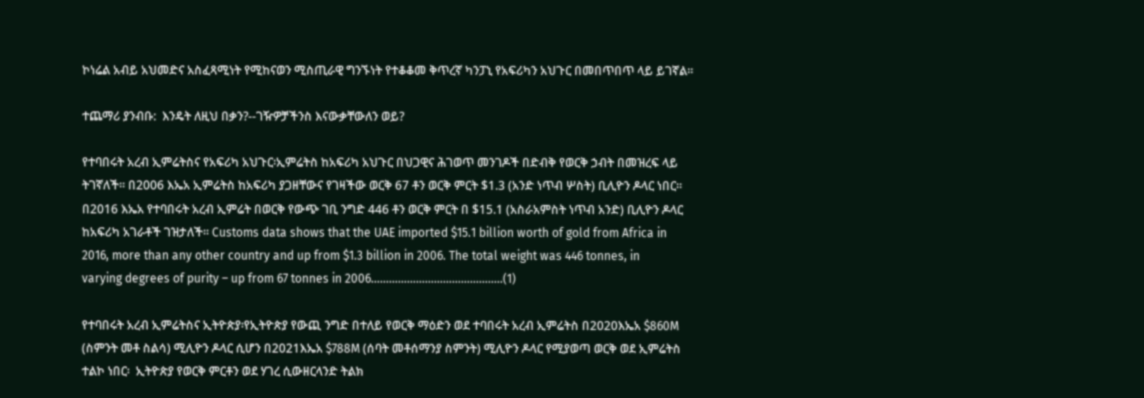ኮነሬል አብይ አህመድና አስፈጻሚነት የሚከናወን ሚስጢራዊ ግንኙነት የተቆቆመ ቅጥረኛ ካንፓኒ የአፍሪካን አህጉር በመበጥበጥ ላይ ይገኛል፡፡

ተጨማሪ ያንብቡ:  እንዴት ለዚህ በቃን?--ገዥዎቻችንስ እናውቃቸውለን ወይ?

የተባበሩት አረብ ኢምሬትስና የአፍሪካ አህጉር፡ኢምሬትስ ከአፍሪካ አህጉር በህጋዊና ሕገወጥ መንገዶች በድብቅ የወርቅ ኃብት በመዝረፍ ላይ ትገኛለች፡፡ በ2006 እኤአ ኢምሬትስ ከአፍሪካ ያጋዘቸውና የገዛችው ወርቅ 67 ቶን ወርቅ ምርት $1.3 (አንድ ነጥብ ሦስት) ቢሊዮን ዶላር ነበር፡፡ በ2016 እኤአ የተባበሩት አረብ ኢምሬት በወርቅ የውጭ ገቢ ንግድ 446 ቶን ወርቅ ምርት በ $15.1 (አስራአምስት ነጥብ አንድ) ቢሊዮን ዶላር ከአፍሪካ አገራቶች ገዝታለች፡፡ Customs data shows that the UAE imported $15.1 billion worth of gold from Africa in 2016, more than any other country and up from $1.3 billion in 2006. The total weight was 446 tonnes, in varying degrees of purity – up from 67 tonnes in 2006…………………………………..…(1)

የተባበሩት አረብ ኢምሬትስና ኢትዮጵያ፡የኢትዮጵያ የውጪ ንግድ በተለይ የወርቅ ማዕድን ወደ ተባበሩት አረብ ኢምሬትስ በ2020እኤአ $860M (ስምንት መቶ ስልሳ) ሚሊዮን ዶላር ሲሆን በ2021እኤአ $788M (ሰባት መቶሰማንያ ስምንት) ሚሊዮን ዶላር የሚያወጣ ወርቅ ወደ ኢምሬትስ ተልኮ ነበር፡  ኢትዮጵያ የወርቅ ምርቶን ወደ ሃገረ ሲውዘርላንድ ትልክ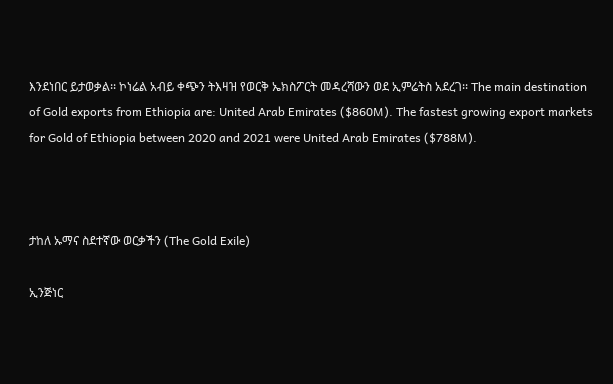እንደነበር ይታወቃል፡፡ ኮነሬል አብይ ቀጭን ትእዛዝ የወርቅ ኤክስፖርት መዳረሻውን ወደ ኢምሬትስ አደረገ፡፡ The main destination of Gold exports from Ethiopia are: United Arab Emirates ($860M). The fastest growing export markets for Gold of Ethiopia between 2020 and 2021 were United Arab Emirates ($788M).



ታከለ ኡማና ስደተኛው ወርቃችን (The Gold Exile)

ኢንጅነር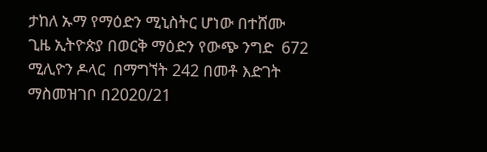ታከለ ኡማ የማዕድን ሚኒስትር ሆነው በተሸሙ ጊዜ ኢትዮጵያ በወርቅ ማዕድን የውጭ ንግድ  672 ሚሊዮን ዶላር  በማግኘት 242 በመቶ እድገት ማስመዝገቦ በ2020/21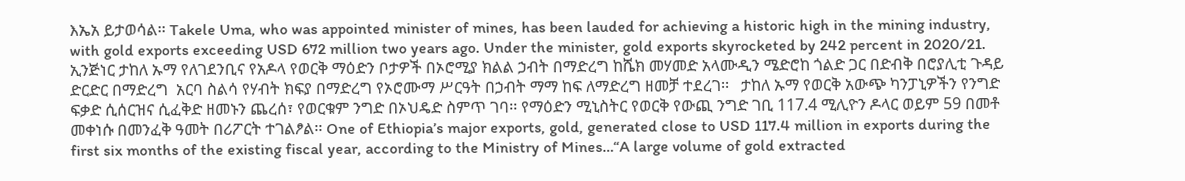እኤአ ይታወሳል፡፡ Takele Uma, who was appointed minister of mines, has been lauded for achieving a historic high in the mining industry, with gold exports exceeding USD 672 million two years ago. Under the minister, gold exports skyrocketed by 242 percent in 2020/21. ኢንጅነር ታከለ ኡማ የለገደንቢና የአዶላ የወርቅ ማዕድን ቦታዎች በኦሮሚያ ክልል ኃብት በማድረግ ከሼክ መሃመድ አላሙዲን ሜድሮከ ጎልድ ጋር በድብቅ በሮያሊቲ ጉዳይ ድርድር በማድረግ  አርባ ስልሳ የሃብት ክፍያ በማድረግ የኦሮሙማ ሥርዓት በኃብት ማማ ከፍ ለማድረግ ዘመቻ ተደረገ፡፡   ታከለ ኡማ የወርቅ አውጭ ካንፓኒዎችን የንግድ ፍቃድ ሲሰርዝና ሲፈቅድ ዘመኑን ጨረሰ፣ የወርቁም ንግድ በኦህዴድ ስምጥ ገባ፡፡ የማዕድን ሚኒስትር የወርቅ የውጪ ንግድ ገቢ 117.4 ሚሊዮን ዶላር ወይም 59 በመቶ  መቀነሱ በመንፈቅ ዓመት በሪፖርት ተገልፆል፡፡ One of Ethiopia’s major exports, gold, generated close to USD 117.4 million in exports during the first six months of the existing fiscal year, according to the Ministry of Mines…“A large volume of gold extracted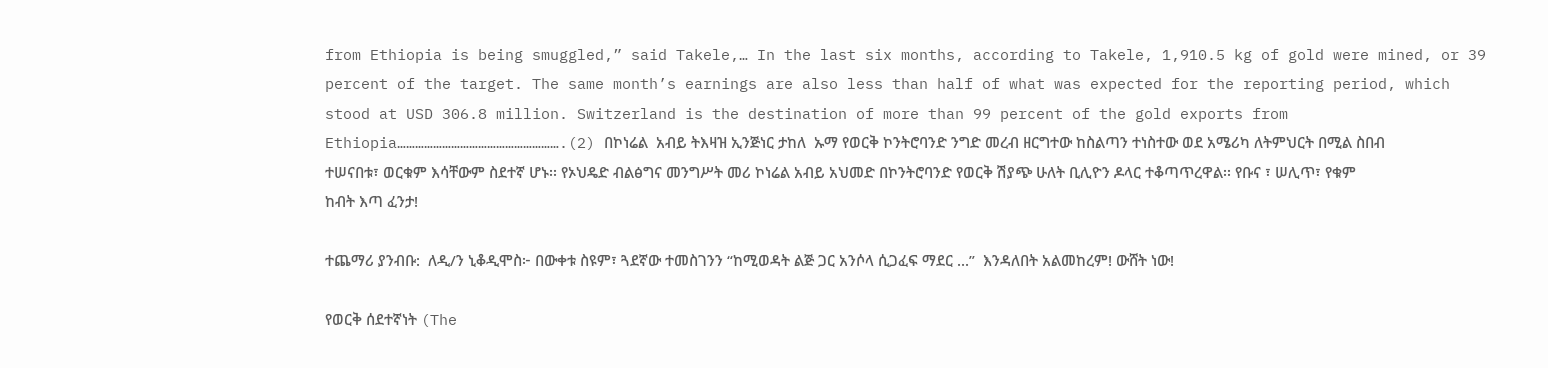from Ethiopia is being smuggled,” said Takele,… In the last six months, according to Takele, 1,910.5 kg of gold were mined, or 39 percent of the target. The same month’s earnings are also less than half of what was expected for the reporting period, which stood at USD 306.8 million. Switzerland is the destination of more than 99 percent of the gold exports from Ethiopia……………………………………………….(2) በኮነሬል  አብይ ትእዛዝ ኢንጅነር ታከለ  ኡማ የወርቅ ኮንትሮባንድ ንግድ መረብ ዘርግተው ከስልጣን ተነስተው ወደ አሜሪካ ለትምህርት በሚል ስበብ ተሠናበቱ፣ ወርቁም እሳቸውም ስደተኛ ሆኑ፡፡ የኦህዴድ ብልፅግና መንግሥት መሪ ኮነሬል አብይ አህመድ በኮንትሮባንድ የወርቅ ሽያጭ ሁለት ቢሊዮን ዶላር ተቆጣጥረዋል፡፡ የቡና ፣ ሠሊጥ፣ የቁም ከብት እጣ ፈንታ!

ተጨማሪ ያንብቡ:  ለዲ/ን ኒቆዲሞስ፦ በውቀቱ ስዩም፣ ጓደኛው ተመስገንን “ከሚወዳት ልጅ ጋር አንሶላ ሲጋፈፍ ማደር ...”  እንዳለበት አልመከረም! ውሸት ነው!

የወርቅ ሰደተኛነት (The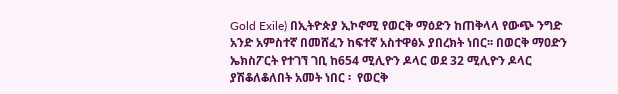Gold Exile) በኢትዮጵያ ኢኮኖሚ የወርቅ ማዕድን ከጠቅላላ የውጭ ንግድ አንድ አምስተኛ በመሸፈን ከፍተኛ አስተዋፅኦ ያበረክት ነበር፡፡ በወርቅ ማዐድን ኤክስፖርት የተገኘ ገቢ ከ654 ሚሊዮን ዶላር ወደ 32 ሚሊዮን ዶላር ያሽቆለቆለበት አመት ነበር ፡  የወርቅ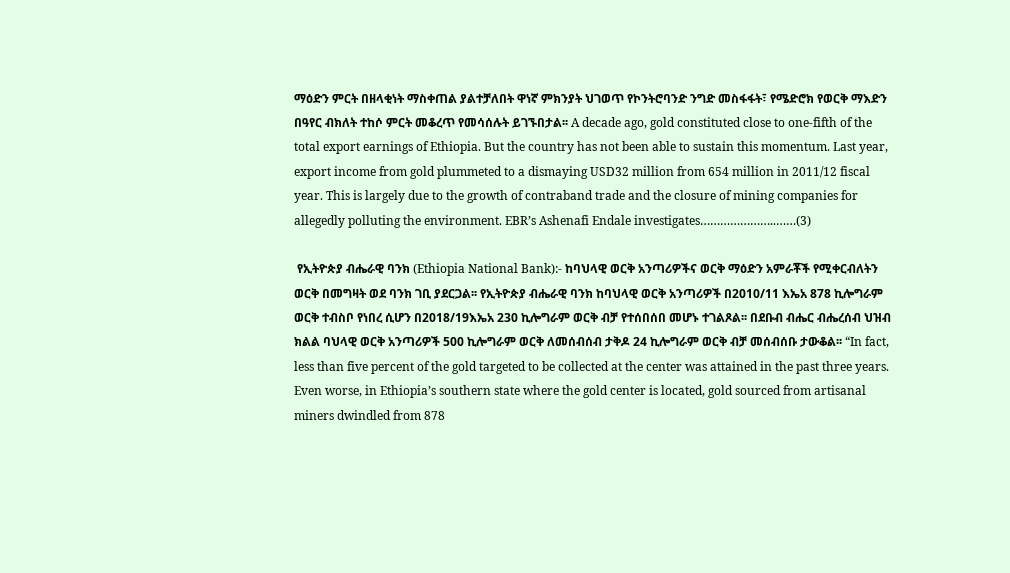ማዕድን ምርት በዘላቂነት ማስቀጠል ያልተቻለበት ዋነኛ ምክንያት ህገወጥ የኮንትሮባንድ ንግድ መስፋፋት፣ የሜድሮክ የወርቅ ማእድን በዓየር ብክለት ተከሶ ምርት መቆረጥ የመሳሰሉት ይገኙበታል፡፡ A decade ago, gold constituted close to one-fifth of the total export earnings of Ethiopia. But the country has not been able to sustain this momentum. Last year, export income from gold plummeted to a dismaying USD32 million from 654 million in 2011/12 fiscal year. This is largely due to the growth of contraband trade and the closure of mining companies for allegedly polluting the environment. EBR’s Ashenafi Endale investigates…………………..……(3)

 የኢትዮጵያ ብሔራዊ ባንክ (Ethiopia National Bank):- ከባህላዊ ወርቅ አንጣሪዎችና ወርቅ ማዕድን አምራቾች የሚቀርብለትን ወርቅ በመግዛት ወደ ባንክ ገቢ ያደርጋል፡፡ የኢትዮጵያ ብሔራዊ ባንክ ከባህላዊ ወርቅ አንጣሪዎች በ2010/11 እኤአ 878 ኪሎግራም ወርቅ ተብስቦ የነበረ ሲሆን በ2018/19እኤአ 230 ኪሎግራም ወርቅ ብቻ የተሰበሰበ መሆኑ ተገልጾል፡፡ በደቡብ ብሔር ብሔረሰብ ህዝብ ክልል ባህላዊ ወርቅ አንጣሪዎች 500 ኪሎግራም ወርቅ ለመሰብሰብ ታቅዶ 24 ኪሎግራም ወርቅ ብቻ መሰብሰቡ ታውቆል፡፡ “In fact, less than five percent of the gold targeted to be collected at the center was attained in the past three years. Even worse, in Ethiopia’s southern state where the gold center is located, gold sourced from artisanal miners dwindled from 878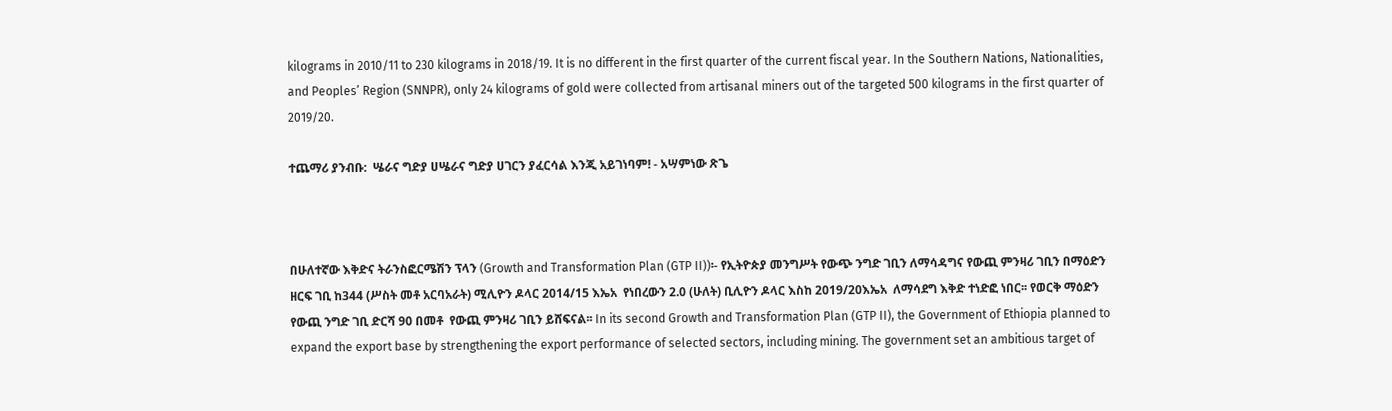kilograms in 2010/11 to 230 kilograms in 2018/19. It is no different in the first quarter of the current fiscal year. In the Southern Nations, Nationalities, and Peoples’ Region (SNNPR), only 24 kilograms of gold were collected from artisanal miners out of the targeted 500 kilograms in the first quarter of 2019/20.

ተጨማሪ ያንብቡ:  ሤራና ግድያ ሀሤራና ግድያ ሀገርን ያፈርሳል እንጂ አይገነባም! - አሣምነው ጽጌ



በሁለተኛው እቅድና ትራንስፎርሜሽን ፕላን (Growth and Transformation Plan (GTP II))፡- የኢትዮጵያ መንግሥት የውጭ ንግድ ገቢን ለማሳዳግና የውጪ ምንዛሪ ገቢን በማዕድን ዘርፍ ገቢ ከ344 (ሥስት መቶ አርባአራት) ሚሊዮን ዶላር 2014/15 እኤአ  የነበረውን 2.0 (ሁለት) ቢሊዮን ዶላር እስከ 2019/20እኤአ  ለማሳደግ እቅድ ተነድፎ ነበር፡፡ የወርቅ ማዕድን የውጪ ንግድ ገቢ ድርሻ 90 በመቶ  የውጪ ምንዛሪ ገቢን ይሸፍናል፡፡ In its second Growth and Transformation Plan (GTP II), the Government of Ethiopia planned to expand the export base by strengthening the export performance of selected sectors, including mining. The government set an ambitious target of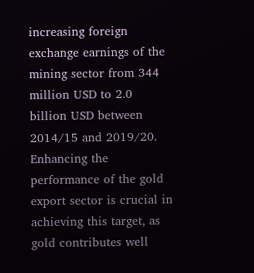increasing foreign exchange earnings of the mining sector from 344 million USD to 2.0 billion USD between 2014/15 and 2019/20. Enhancing the performance of the gold export sector is crucial in achieving this target, as gold contributes well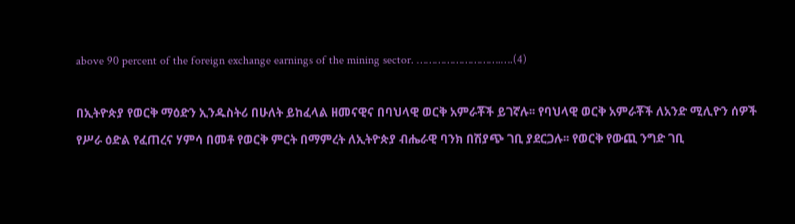above 90 percent of the foreign exchange earnings of the mining sector. ……………………….….(4)

በኢትዮጵያ የወርቅ ማዕድን ኢንዱስትሪ በሁለት ይከፈላል ዘመናዊና በባህላዊ ወርቅ አምራቾች ይገኛሉ፡፡ የባህላዊ ወርቅ አምራቾች ለአንድ ሚሊዮን ሰዎች የሥራ ዕድል የፈጠረና ሃምሳ በመቶ የወርቅ ምርት በማምረት ለኢትዮጵያ ብሔራዊ ባንክ በሽያጭ ገቢ ያደርጋሉ፡፡ የወርቅ የውጪ ንግድ ገቢ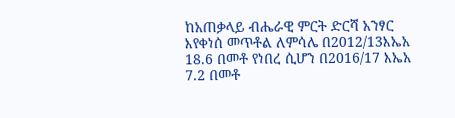ከአጠቃላይ ብሔራዊ ምርት ድርሻ አንፃር እየቀነሰ መጥቶል ለምሳሌ በ2012/13እኤአ 18.6 በመቶ የነበረ ሲሆን በ2016/17 እኤአ 7.2 በመቶ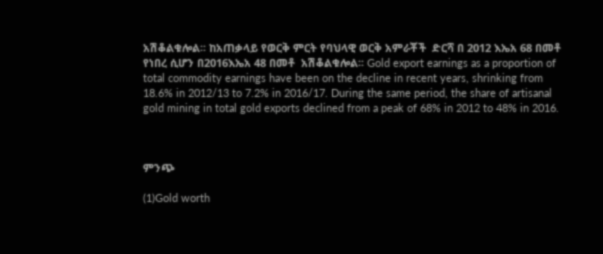አሽቆልቁሎል፡፡ ከአጠቃላይ የወርቅ ምርት የባህላዊ ወርቅ አምራቾች  ድርሻ በ 2012 እኤአ 68 በመቶ የነበረ ሲሆን በ2016እኤአ 48 በመቶ  አሽቆልቁሎል፡፡ Gold export earnings as a proportion of total commodity earnings have been on the decline in recent years, shrinking from 18.6% in 2012/13 to 7.2% in 2016/17. During the same period, the share of artisanal gold mining in total gold exports declined from a peak of 68% in 2012 to 48% in 2016.



ምንጭ

(1)Gold worth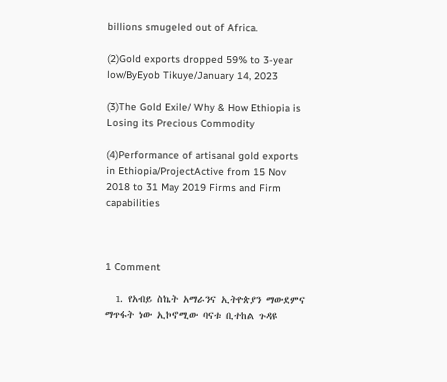billions smugeled out of Africa.

(2)Gold exports dropped 59% to 3-year low/ByEyob Tikuye/January 14, 2023

(3)The Gold Exile/ Why & How Ethiopia is Losing its Precious Commodity

(4)Performance of artisanal gold exports in Ethiopia/ProjectActive from 15 Nov 2018 to 31 May 2019 Firms and Firm capabilities



1 Comment

  1. የአብይ ስኬት አማራንና ኢትዮጵያን ማውደምና ማጥፋት ነው ኢኮኖሚው ባናቱ ቢተከል ጉዳዩ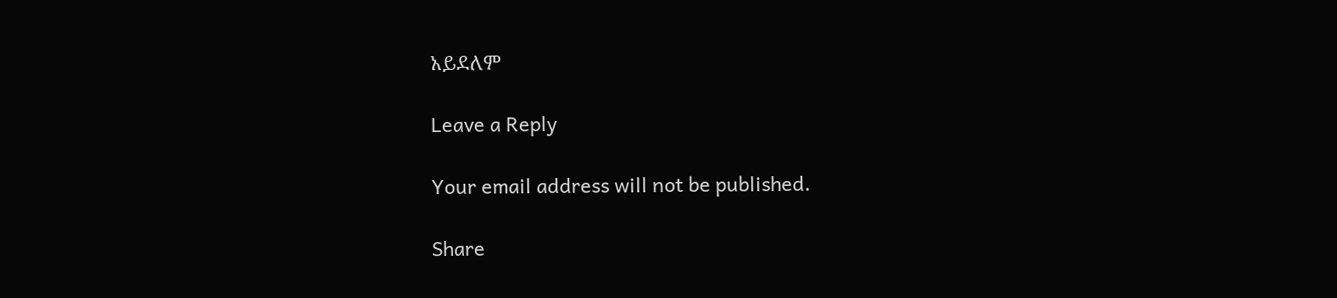አይደለም

Leave a Reply

Your email address will not be published.

Share